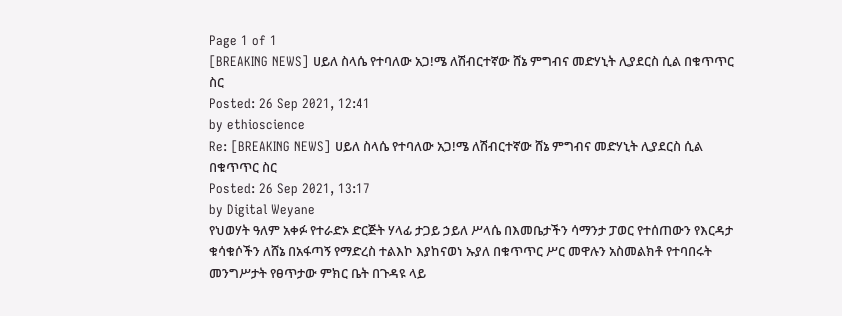Page 1 of 1
[BREAKING NEWS] ሀይለ ስላሴ የተባለው አጋ!ሜ ለሽብርተኛው ሸኔ ምግብና መድሃኒት ሊያደርስ ሲል በቁጥጥር ስር
Posted: 26 Sep 2021, 12:41
by ethioscience
Re: [BREAKING NEWS] ሀይለ ስላሴ የተባለው አጋ!ሜ ለሽብርተኛው ሸኔ ምግብና መድሃኒት ሊያደርስ ሲል በቁጥጥር ስር
Posted: 26 Sep 2021, 13:17
by Digital Weyane
የህወሃት ዓለም አቀፉ የተራድኦ ድርጅት ሃላፊ ታጋይ ኃይለ ሥላሴ በእመቤታችን ሳማንታ ፓወር የተሰጠውን የእርዳታ ቁሳቁሶችን ለሸኔ በአፋጣኝ የማድረስ ተልእኮ እያከናወነ ኡያለ በቁጥጥር ሥር መዋሉን አስመልክቶ የተባበሩት መንግሥታት የፀጥታው ምክር ቤት በጉዳዩ ላይ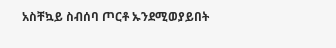አስቸኳይ ስብሰባ ጦርቶ ኡንደሚወያይበት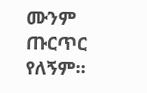ሙንም ጡርጥር የለኝም።